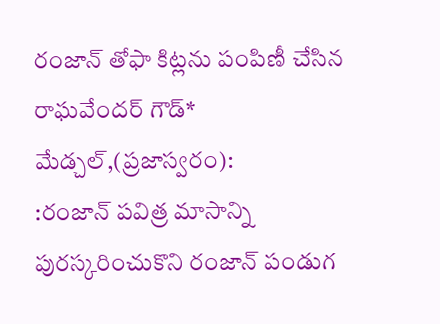రంజాన్ తోఫా కిట్లను పంపిణీ చేసిన రాఘవేందర్ గౌడ్*
మేడ్చల్,(ప్రజాస్వరం):
:రంజాన్ పవిత్ర మాసాన్ని పురస్కరించుకొని రంజాన్ పండుగ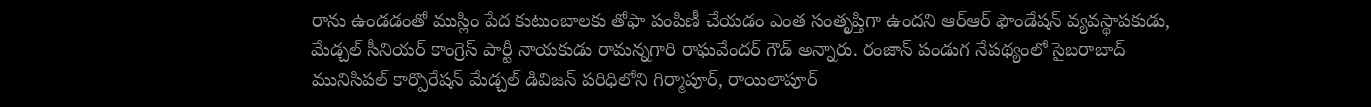రాను ఉండడంతో ముస్లిం పేద కుటుంబాలకు తోఫా పంపిణీ చేయడం ఎంత సంతృప్తిగా ఉందని ఆర్ఆర్ ఫౌండేషన్ వ్యవస్థాపకుడు, మేడ్చల్ సీనియర్ కాంగ్రెస్ పార్టీ నాయకుడు రామన్నగారి రాఘవేందర్ గౌడ్ అన్నారు. రంజాన్ పండుగ నేపథ్యంలో సైబరాబాద్ మునిసిపల్ కార్పొరేషన్ మేడ్చల్ డివిజన్ పరిధిలోని గిర్మాపూర్, రాయిలాపూర్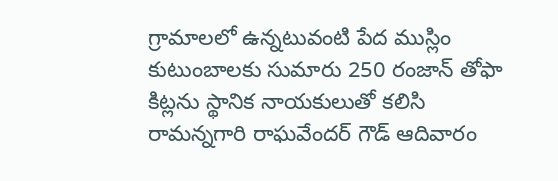గ్రామాలలో ఉన్నటువంటి పేద ముస్లిం కుటుంబాలకు సుమారు 250 రంజాన్ తోఫా కిట్లను స్థానిక నాయకులుతో కలిసి రామన్నగారి రాఘవేందర్ గౌడ్ ఆదివారం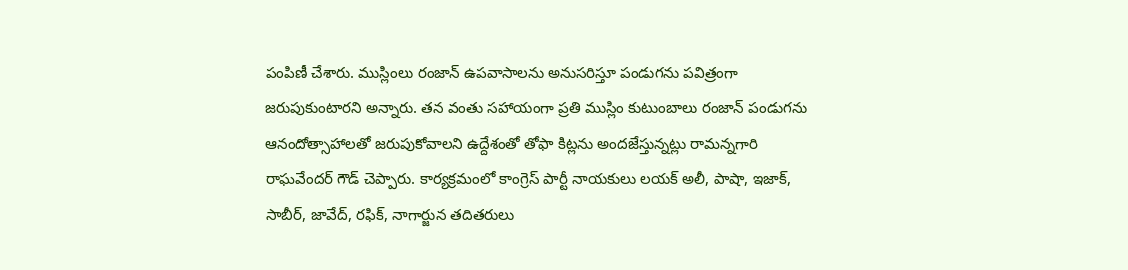పంపిణీ చేశారు. ముస్లింలు రంజాన్ ఉపవాసాలను అనుసరిస్తూ పండుగను పవిత్రంగా జరుపుకుంటారని అన్నారు. తన వంతు సహాయంగా ప్రతి ముస్లిం కుటుంబాలు రంజాన్ పండుగను ఆనందోత్సాహాలతో జరుపుకోవాలని ఉద్దేశంతో తోఫా కిట్లను అందజేస్తున్నట్లు రామన్నగారి రాఘవేందర్ గౌడ్ చెప్పారు. కార్యక్రమంలో కాంగ్రెస్ పార్టీ నాయకులు లయక్ అలీ, పాషా, ఇజాక్, సాబీర్, జావేద్, రఫిక్, నాగార్జున తదితరులు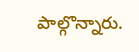పాల్గొన్నారు.